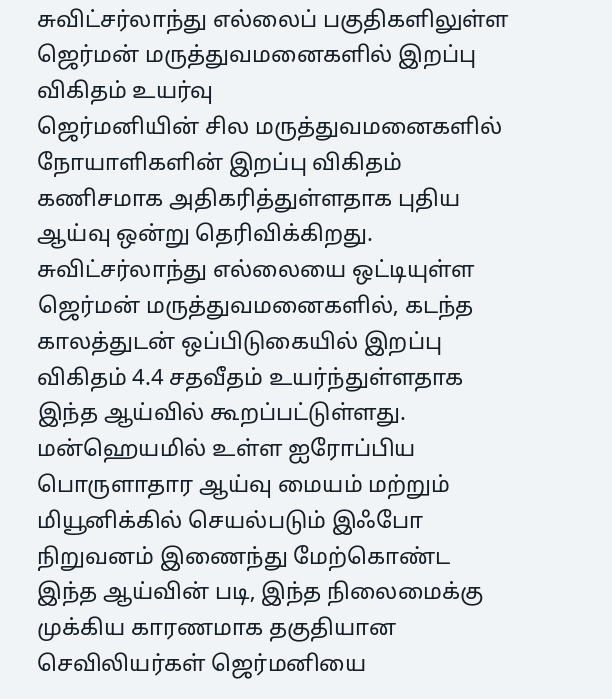சுவிட்சர்லாந்து எல்லைப் பகுதிகளிலுள்ள ஜெர்மன் மருத்துவமனைகளில் இறப்பு விகிதம் உயர்வு
ஜெர்மனியின் சில மருத்துவமனைகளில் நோயாளிகளின் இறப்பு விகிதம் கணிசமாக அதிகரித்துள்ளதாக புதிய ஆய்வு ஒன்று தெரிவிக்கிறது. சுவிட்சர்லாந்து எல்லையை ஒட்டியுள்ள ஜெர்மன் மருத்துவமனைகளில், கடந்த காலத்துடன் ஒப்பிடுகையில் இறப்பு விகிதம் 4.4 சதவீதம் உயர்ந்துள்ளதாக இந்த ஆய்வில் கூறப்பட்டுள்ளது.
மன்ஹெயமில் உள்ள ஐரோப்பிய பொருளாதார ஆய்வு மையம் மற்றும் மியூனிக்கில் செயல்படும் இஃபோ நிறுவனம் இணைந்து மேற்கொண்ட இந்த ஆய்வின் படி, இந்த நிலைமைக்கு முக்கிய காரணமாக தகுதியான செவிலியர்கள் ஜெர்மனியை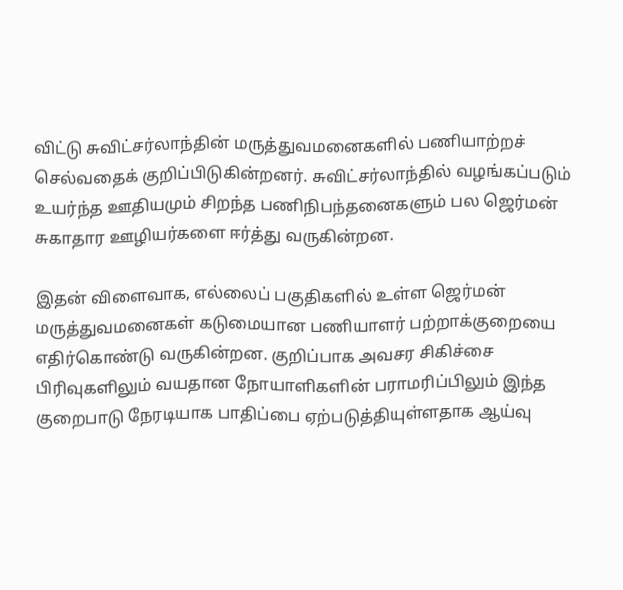விட்டு சுவிட்சர்லாந்தின் மருத்துவமனைகளில் பணியாற்றச் செல்வதைக் குறிப்பிடுகின்றனர். சுவிட்சர்லாந்தில் வழங்கப்படும் உயர்ந்த ஊதியமும் சிறந்த பணிநிபந்தனைகளும் பல ஜெர்மன் சுகாதார ஊழியர்களை ஈர்த்து வருகின்றன.

இதன் விளைவாக, எல்லைப் பகுதிகளில் உள்ள ஜெர்மன் மருத்துவமனைகள் கடுமையான பணியாளர் பற்றாக்குறையை எதிர்கொண்டு வருகின்றன. குறிப்பாக அவசர சிகிச்சை பிரிவுகளிலும் வயதான நோயாளிகளின் பராமரிப்பிலும் இந்த குறைபாடு நேரடியாக பாதிப்பை ஏற்படுத்தியுள்ளதாக ஆய்வு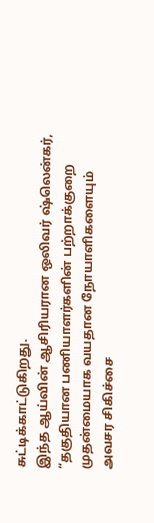சுட்டிக்காட்டுகிறது.
இந்த ஆய்வின் ஆசிரியரான ஒலிவர் ஷ்லென்கர், “தகுதியான பணியாளர்களின் பற்றாக்குறை முதன்மையாக வயதான நோயாளிகளையும் அவசர சிகிச்சை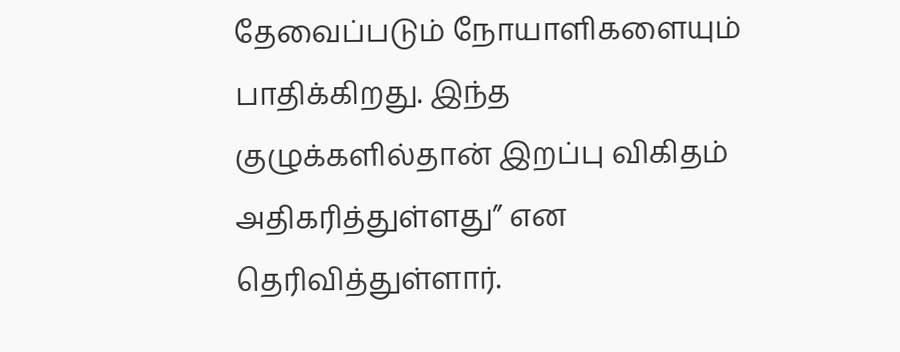தேவைப்படும் நோயாளிகளையும் பாதிக்கிறது. இந்த குழுக்களில்தான் இறப்பு விகிதம் அதிகரித்துள்ளது” என தெரிவித்துள்ளார்.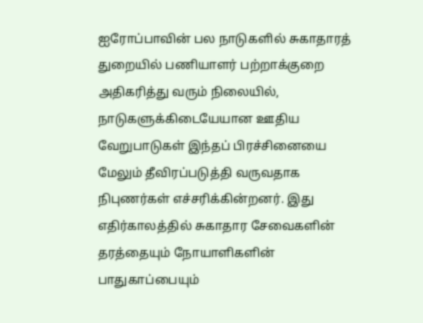ஐரோப்பாவின் பல நாடுகளில் சுகாதாரத் துறையில் பணியாளர் பற்றாக்குறை அதிகரித்து வரும் நிலையில், நாடுகளுக்கிடையேயான ஊதிய வேறுபாடுகள் இந்தப் பிரச்சினையை மேலும் தீவிரப்படுத்தி வருவதாக நிபுணர்கள் எச்சரிக்கின்றனர். இது எதிர்காலத்தில் சுகாதார சேவைகளின் தரத்தையும் நோயாளிகளின் பாதுகாப்பையும்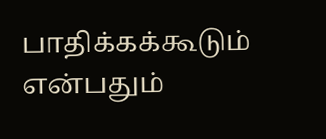பாதிக்கக்கூடும் என்பதும்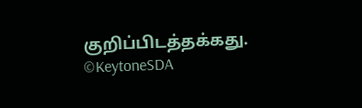குறிப்பிடத்தக்கது.
©KeytoneSDA